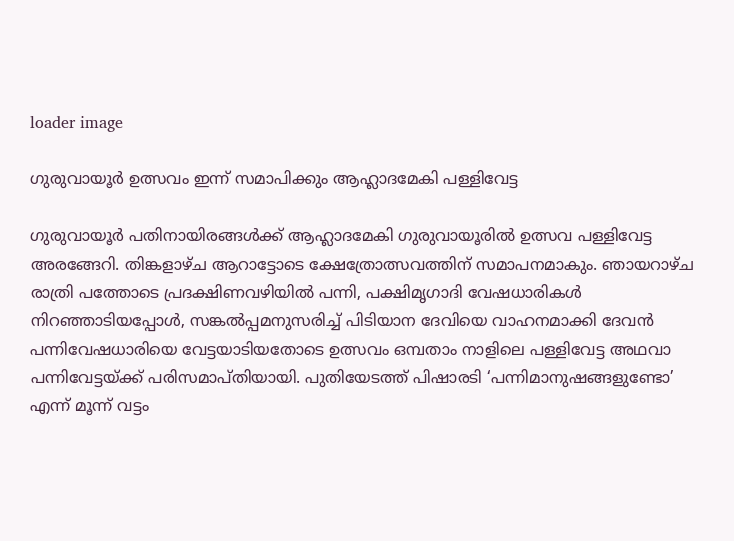loader image

ഗുരുവായൂർ ഉത്സവം ഇന്ന് സമാപിക്കും ആഹ്ലാദമേകി പള്ളിവേട്ട

ഗുരുവായൂർ പതിനായിരങ്ങൾക്ക് ആഹ്ലാദമേകി ഗുരുവായൂരിൽ ഉത്സവ പള്ളിവേട്ട അരങ്ങേറി. തിങ്കളാഴ്ച ആറാട്ടോടെ ക്ഷേത്രോത്സവത്തിന് സമാപനമാകും. ഞായറാഴ്‌ച രാത്രി പത്തോടെ പ്രദക്ഷിണവഴിയിൽ പന്നി, പക്ഷിമൃഗാദി വേഷധാരികൾ നിറഞ്ഞാടിയപ്പോൾ, സങ്കൽപ്പമനുസരിച്ച് പിടിയാന ദേവിയെ വാഹനമാക്കി ദേവൻ പന്നിവേഷധാരിയെ വേട്ടയാടിയതോടെ ഉത്സവം ഒമ്പതാം നാളിലെ പള്ളിവേട്ട അഥവാ പന്നിവേട്ടയ്ക്ക് പരിസമാപ്തിയായി. പുതിയേടത്ത് പിഷാരടി ‘പന്നിമാനുഷങ്ങളുണ്ടോ’ എന്ന് മൂന്ന് വട്ടം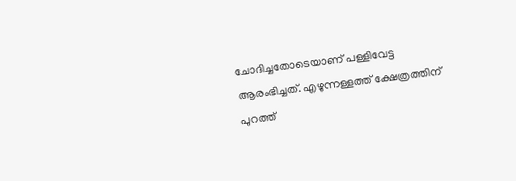ചോദിച്ചതോടെയാണ് പള്ളിവേട്ട ആരംഭിച്ചത്. എഴുന്നള്ളത്ത് ക്ഷേത്രത്തിന് പുറത്ത്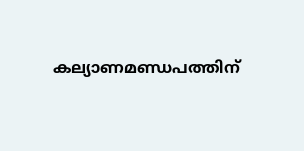കല്യാണമണ്ഡപത്തിന്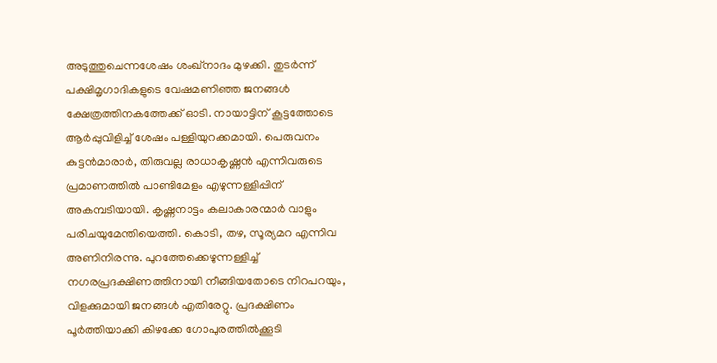അടുത്തുചെന്നശേഷം ശംഖ്‌നാദം മുഴക്കി. തുടർന്ന് പക്ഷിമൃഗാദികളുടെ വേഷമണിഞ്ഞ ജനങ്ങൾ ക്ഷേത്രത്തിനകത്തേക്ക് ഓടി. നായാട്ടിന് കൂട്ടത്തോടെ ആർപ്പുവിളിച്ച് ശേഷം പള്ളിയുറക്കമായി. പെരുവനം കുട്ടൻമാരാർ, തിരുവല്ല രാധാകൃഷ്ണൻ എന്നിവരുടെ പ്രമാണത്തിൽ പാണ്ടിമേളം എഴുന്നള്ളിപ്പിന് അകമ്പടിയായി. കൃഷ്ണനാട്ടം കലാകാരന്മാർ വാളും പരിചയുമേന്തിയെത്തി. കൊടി, തഴ, സൂര്യമറ എന്നിവ അണിനിരന്നു. പുറത്തേക്കെഴുന്നള്ളിച്ച് നഗരപ്രദക്ഷിണത്തിനായി നീങ്ങിയതോടെ നിറപറയും, വിളക്കുമായി ജനങ്ങൾ എതിരേറ്റു. പ്രദക്ഷിണം പൂർത്തിയാക്കി കിഴക്കേ ഗോപുരത്തിൽക്കൂടി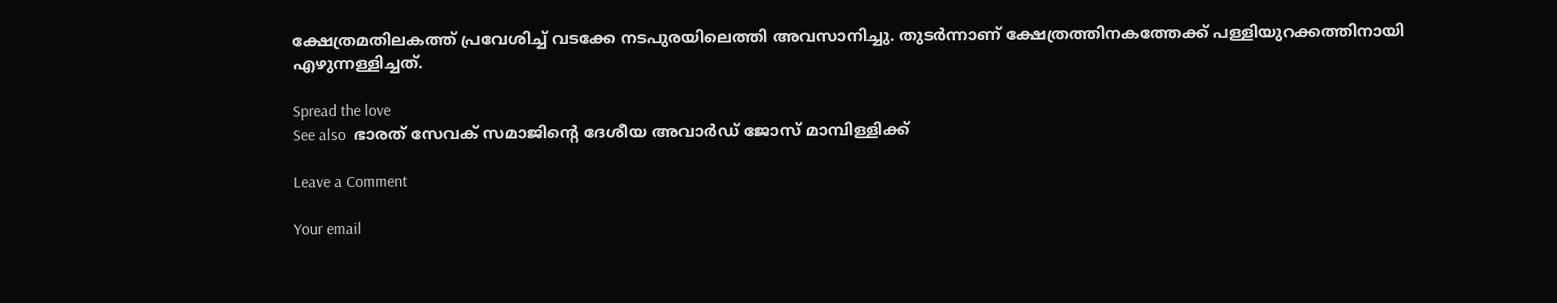ക്ഷേത്രമതിലകത്ത് പ്രവേശിച്ച് വടക്കേ നടപുരയിലെത്തി അവസാനിച്ചു. തുടർന്നാണ് ക്ഷേത്രത്തിനകത്തേക്ക് പള്ളിയുറക്കത്തിനായി എഴുന്നള്ളിച്ചത്.

Spread the love
See also  ഭാരത്‌ സേവക് സമാജിന്റെ ദേശീയ അവാർഡ് ജോസ് മാമ്പിള്ളിക്ക്

Leave a Comment

Your email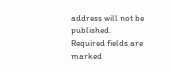address will not be published. Required fields are marked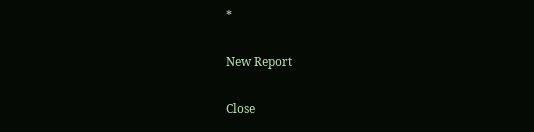*

New Report

Close